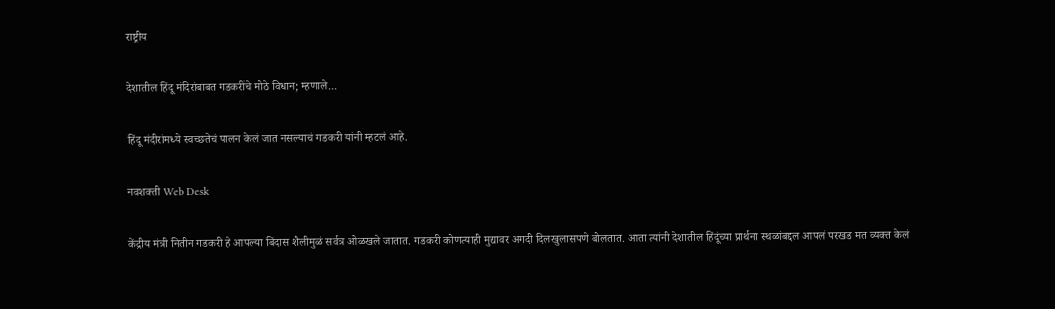राष्ट्रीय

देशातील हिंदू मंदिरांबाबत गडकरींचे मोठे विधान; म्हणाले...

हिंदू मंदीरांमध्ये स्वच्छतेचं पालन केलं जात नसल्याचं गडकरी यांनी म्हटलं आहे.

नवशक्ती Web Desk

केंद्रीय मंत्री नितीन गडकरी हे आपल्या बिंदास शैलीमुळं सर्वत्र ओळखले जातात. गडकरी कोणत्याही मुद्यावर अगदी दिलखुलासपणे बोलतात. आता त्यांनी देशातील हिंदूंच्या प्रार्थना स्थळांबद्दल आपलं परखड मत व्यक्त केलं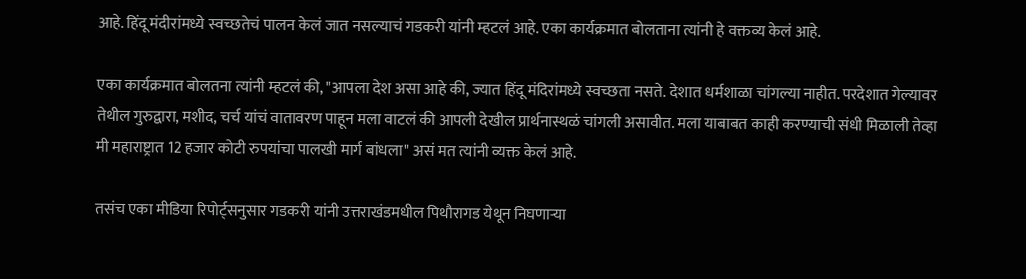आहे. हिंदू मंदीरांमध्ये स्वच्छतेचं पालन केलं जात नसल्याचं गडकरी यांनी म्हटलं आहे. एका कार्यक्रमात बोलताना त्यांनी हे वक्तव्य केलं आहे.

एका कार्यक्रमात बोलतना त्यांनी म्हटलं की, "आपला देश असा आहे की, ज्यात हिंदू मंदिरांमध्ये स्वच्छता नसते. देशात धर्मशाळा चांगल्या नाहीत. परदेशात गेल्यावर तेथील गुरुद्वारा, मशीद, चर्च यांचं वातावरण पाहून मला वाटलं की आपली देखील प्रार्थनास्थळं चांगली असावीत. मला याबाबत काही करण्याची संधी मिळाली तेव्हा मी महाराष्ट्रात 12 हजार कोटी रुपयांचा पालखी मार्ग बांधला" असं मत त्यांनी व्यक्त केलं आहे.

तसंच एका मीडिया रिपोर्ट्सनुसार गडकरी यांनी उत्तराखंडमधील पिथौरागड येथून निघणाऱ्या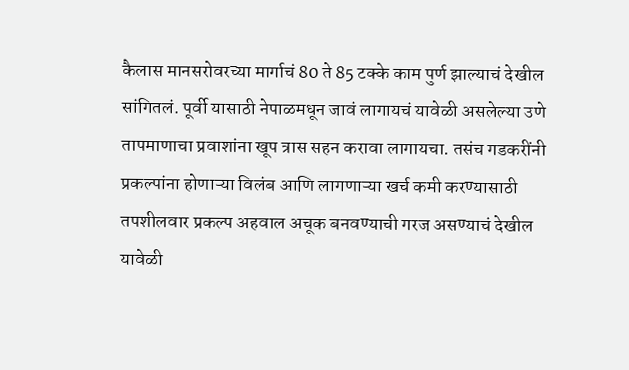कैलास मानसरोवरच्या मार्गाचं 80 ते 85 टक्के काम पुर्ण झाल्याचं देखील सांगितलं. पूर्वी यासाठी नेपाळमधून जावं लागायचं यावेळी असलेल्या उणे तापमाणाचा प्रवाशांना खूप त्रास सहन करावा लागायचा. तसंच गडकरींनी प्रकल्पांना होणाऱ्या विलंब आणि लागणाऱ्या खर्च कमी करण्यासाठी तपशीलवार प्रकल्प अहवाल अचूक बनवण्याची गरज असण्याचं देखील यावेळी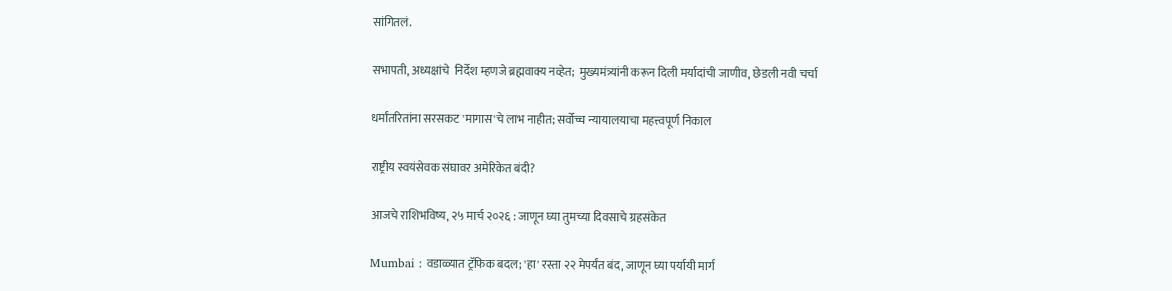सांगितलं.

सभापती, अध्यक्षांचे  निर्देश म्हणजे ब्रह्मवाक्य नव्हेत;  मुख्यमंत्र्यांनी करून दिली मर्यादांची जाणीव, छेडली नवी चर्चा

धर्मांतरितांना सरसकट 'मागास'चे लाभ नाहीत; सर्वोच्च न्यायालयाचा महत्त्वपूर्ण निकाल

राष्ट्रीय स्वयंसेवक संघावर अमेरिकेत बंदी?

आजचे राशिभविष्य, २५ मार्च २०२६ : जाणून घ्या तुमच्या दिवसाचे ग्रहसंकेत

Mumbai : वडाळ्यात ट्रॅफिक बदल; 'हा' रस्ता २२ मेपर्यंत बंद, जाणून घ्या पर्यायी मार्ग